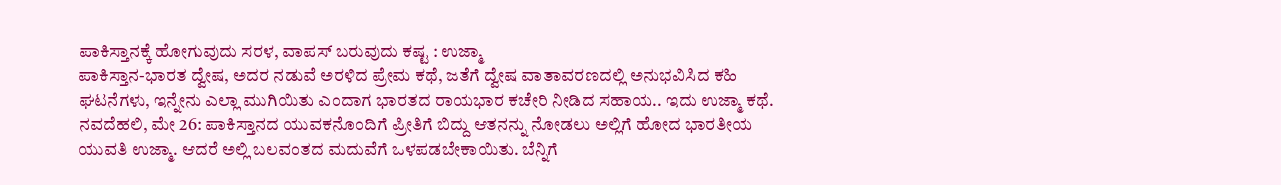ಪಾಕಿಸ್ತಾನಕ್ಕೆ ಹೋಗುವುದು ಸರಳ, ವಾಪಸ್ ಬರುವುದು ಕಷ್ಟ : ಉಜ್ಮಾ
ಪಾಕಿಸ್ತಾನ-ಭಾರತ ದ್ವೇಷ, ಅದರ ನಡುವೆ ಅರಳಿದ ಪ್ರೇಮ ಕಥೆ, ಜತೆಗೆ ದ್ವೇಷ ವಾತಾವರಣದಲ್ಲಿ ಅನುಭವಿಸಿದ ಕಹಿ ಘಟನೆಗಳು, ಇನ್ನೇನು ಎಲ್ಲಾ ಮುಗಿಯಿತು ಎಂದಾಗ ಭಾರತದ ರಾಯಭಾರ ಕಚೇರಿ ನೀಡಿದ ಸಹಾಯ.. ಇದು ಉಜ್ಮಾ ಕಥೆ.
ನವದೆಹಲಿ, ಮೇ 26: ಪಾಕಿಸ್ತಾನದ ಯುವಕನೊಂದಿಗೆ ಪ್ರೀತಿಗೆ ಬಿದ್ದು ಆತನನ್ನು ನೋಡಲು ಅಲ್ಲಿಗೆ ಹೋದ ಭಾರತೀಯ ಯುವತಿ ಉಜ್ಮಾ. ಆದರೆ ಅಲ್ಲಿ ಬಲವಂತದ ಮದುವೆಗೆ ಒಳಪಡಬೇಕಾಯಿತು. ಬೆನ್ನಿಗೆ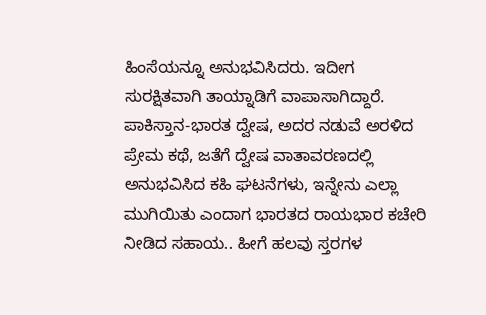ಹಿಂಸೆಯನ್ನೂ ಅನುಭವಿಸಿದರು. ಇದೀಗ ಸುರಕ್ಷಿತವಾಗಿ ತಾಯ್ನಾಡಿಗೆ ವಾಪಾಸಾಗಿದ್ದಾರೆ.
ಪಾಕಿಸ್ತಾನ-ಭಾರತ ದ್ವೇಷ, ಅದರ ನಡುವೆ ಅರಳಿದ ಪ್ರೇಮ ಕಥೆ, ಜತೆಗೆ ದ್ವೇಷ ವಾತಾವರಣದಲ್ಲಿ ಅನುಭವಿಸಿದ ಕಹಿ ಘಟನೆಗಳು, ಇನ್ನೇನು ಎಲ್ಲಾ ಮುಗಿಯಿತು ಎಂದಾಗ ಭಾರತದ ರಾಯಭಾರ ಕಚೇರಿ ನೀಡಿದ ಸಹಾಯ.. ಹೀಗೆ ಹಲವು ಸ್ತರಗಳ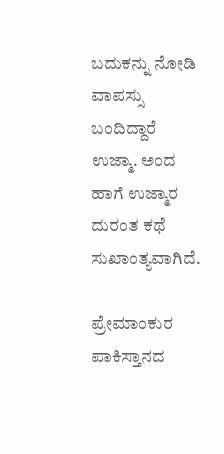ಬದುಕನ್ನು ನೋಡಿ ವಾಪಸ್ಸು ಬಂದಿದ್ದಾರೆ ಉಜ್ಮಾ. ಅಂದ ಹಾಗೆ ಉಜ್ಮಾರ ದುರಂತ ಕಥೆ ಸುಖಾಂತ್ಯವಾಗಿದೆ.

ಪ್ರೇಮಾಂಕುರ
ಪಾಕಿಸ್ತಾನದ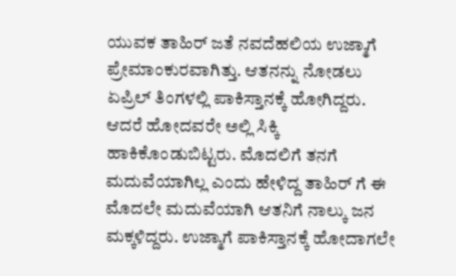ಯುವಕ ತಾಹಿರ್ ಜತೆ ನವದೆಹಲಿಯ ಉಜ್ಮಾಗೆ ಪ್ರೇಮಾಂಕುರವಾಗಿತ್ತು. ಆತನನ್ನು ನೋಡಲು ಏಪ್ರಿಲ್ ತಿಂಗಳಲ್ಲಿ ಪಾಕಿಸ್ತಾನಕ್ಕೆ ಹೋಗಿದ್ದರು. ಆದರೆ ಹೋದವರೇ ಅಲ್ಲಿ ಸಿಕ್ಕಿ ಹಾಕಿಕೊಂಡುಬಿಟ್ಟರು. ಮೊದಲಿಗೆ ತನಗೆ ಮದುವೆಯಾಗಿಲ್ಲ ಎಂದು ಹೇಳಿದ್ದ ತಾಹಿರ್ ಗೆ ಈ ಮೊದಲೇ ಮದುವೆಯಾಗಿ ಆತನಿಗೆ ನಾಲ್ಕು ಜನ ಮಕ್ಕಳಿದ್ದರು. ಉಜ್ಮಾಗೆ ಪಾಕಿಸ್ತಾನಕ್ಕೆ ಹೋದಾಗಲೇ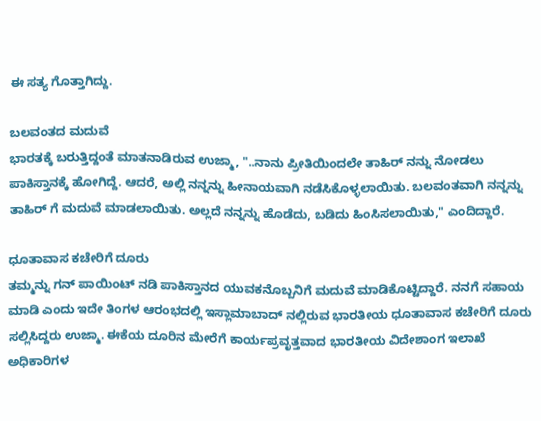ಈ ಸತ್ಯ ಗೊತ್ತಾಗಿದ್ದು.

ಬಲವಂತದ ಮದುವೆ
ಭಾರತಕ್ಕೆ ಬರುತ್ತಿದ್ದಂತೆ ಮಾತನಾಡಿರುವ ಉಜ್ಮಾ, "..ನಾನು ಪ್ರೀತಿಯಿಂದಲೇ ತಾಹಿರ್ ನನ್ನು ನೋಡಲು ಪಾಕಿಸ್ತಾನಕ್ಕೆ ಹೋಗಿದ್ದೆ. ಆದರೆ, ಅಲ್ಲಿ ನನ್ನನ್ನು ಹೀನಾಯವಾಗಿ ನಡೆಸಿಕೊಳ್ಳಲಾಯಿತು. ಬಲವಂತವಾಗಿ ನನ್ನನ್ನು ತಾಹಿರ್ ಗೆ ಮದುವೆ ಮಾಡಲಾಯಿತು. ಅಲ್ಲದೆ ನನ್ನನ್ನು ಹೊಡೆದು, ಬಡಿದು ಹಿಂಸಿಸಲಾಯಿತು," ಎಂದಿದ್ದಾರೆ.

ಧೂತಾವಾಸ ಕಚೇರಿಗೆ ದೂರು
ತಮ್ಮನ್ನು ಗನ್ ಪಾಯಿಂಟ್ ನಡಿ ಪಾಕಿಸ್ತಾನದ ಯುವಕನೊಬ್ಬನಿಗೆ ಮದುವೆ ಮಾಡಿಕೊಟ್ಟಿದ್ದಾರೆ. ನನಗೆ ಸಹಾಯ ಮಾಡಿ ಎಂದು ಇದೇ ತಿಂಗಳ ಆರಂಭದಲ್ಲಿ ಇಸ್ಲಾಮಾಬಾದ್ ನಲ್ಲಿರುವ ಭಾರತೀಯ ಧೂತಾವಾಸ ಕಚೇರಿಗೆ ದೂರು ಸಲ್ಲಿಸಿದ್ದರು ಉಜ್ಮಾ. ಈಕೆಯ ದೂರಿನ ಮೇರೆಗೆ ಕಾರ್ಯಪ್ರವೃತ್ತವಾದ ಭಾರತೀಯ ವಿದೇಶಾಂಗ ಇಲಾಖೆ ಅಧಿಕಾರಿಗಳ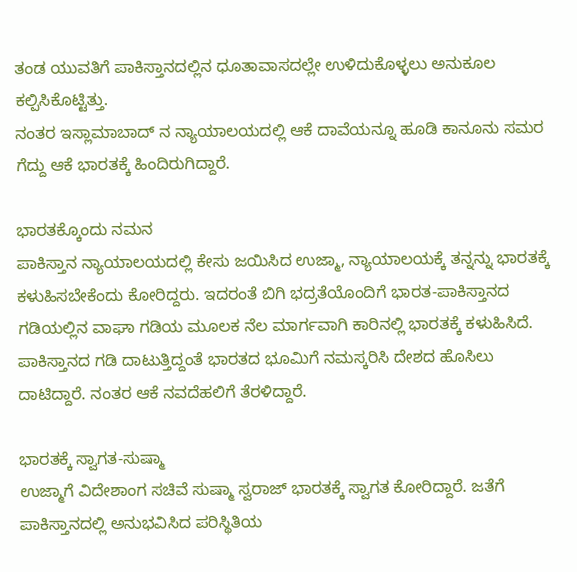ತಂಡ ಯುವತಿಗೆ ಪಾಕಿಸ್ತಾನದಲ್ಲಿನ ಧೂತಾವಾಸದಲ್ಲೇ ಉಳಿದುಕೊಳ್ಳಲು ಅನುಕೂಲ ಕಲ್ಪಿಸಿಕೊಟ್ಟಿತ್ತು.
ನಂತರ ಇಸ್ಲಾಮಾಬಾದ್ ನ ನ್ಯಾಯಾಲಯದಲ್ಲಿ ಆಕೆ ದಾವೆಯನ್ನೂ ಹೂಡಿ ಕಾನೂನು ಸಮರ ಗೆದ್ದು ಆಕೆ ಭಾರತಕ್ಕೆ ಹಿಂದಿರುಗಿದ್ದಾರೆ.

ಭಾರತಕ್ಕೊಂದು ನಮನ
ಪಾಕಿಸ್ತಾನ ನ್ಯಾಯಾಲಯದಲ್ಲಿ ಕೇಸು ಜಯಿಸಿದ ಉಜ್ಮಾ, ನ್ಯಾಯಾಲಯಕ್ಕೆ ತನ್ನನ್ನು ಭಾರತಕ್ಕೆ ಕಳುಹಿಸಬೇಕೆಂದು ಕೋರಿದ್ದರು. ಇದರಂತೆ ಬಿಗಿ ಭದ್ರತೆಯೊಂದಿಗೆ ಭಾರತ-ಪಾಕಿಸ್ತಾನದ ಗಡಿಯಲ್ಲಿನ ವಾಘಾ ಗಡಿಯ ಮೂಲಕ ನೆಲ ಮಾರ್ಗವಾಗಿ ಕಾರಿನಲ್ಲಿ ಭಾರತಕ್ಕೆ ಕಳುಹಿಸಿದೆ. ಪಾಕಿಸ್ತಾನದ ಗಡಿ ದಾಟುತ್ತಿದ್ದಂತೆ ಭಾರತದ ಭೂಮಿಗೆ ನಮಸ್ಕರಿಸಿ ದೇಶದ ಹೊಸಿಲು ದಾಟಿದ್ದಾರೆ. ನಂತರ ಆಕೆ ನವದೆಹಲಿಗೆ ತೆರಳಿದ್ದಾರೆ.

ಭಾರತಕ್ಕೆ ಸ್ವಾಗತ-ಸುಷ್ಮಾ
ಉಜ್ಮಾಗೆ ವಿದೇಶಾಂಗ ಸಚಿವೆ ಸುಷ್ಮಾ ಸ್ವರಾಜ್ ಭಾರತಕ್ಕೆ ಸ್ವಾಗತ ಕೋರಿದ್ದಾರೆ. ಜತೆಗೆ ಪಾಕಿಸ್ತಾನದಲ್ಲಿ ಅನುಭವಿಸಿದ ಪರಿಸ್ಥಿತಿಯ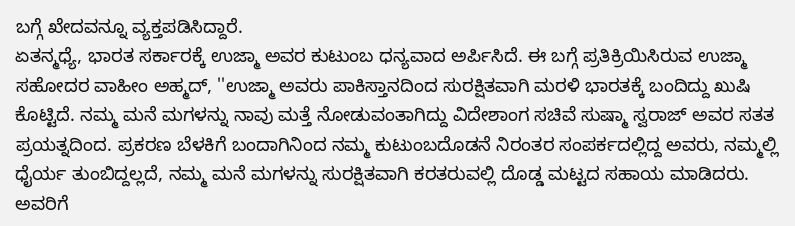ಬಗ್ಗೆ ಖೇದವನ್ನೂ ವ್ಯಕ್ತಪಡಿಸಿದ್ದಾರೆ.
ಏತನ್ಮಧ್ಯೆ, ಭಾರತ ಸರ್ಕಾರಕ್ಕೆ ಉಜ್ಮಾ ಅವರ ಕುಟುಂಬ ಧನ್ಯವಾದ ಅರ್ಪಿಸಿದೆ. ಈ ಬಗ್ಗೆ ಪ್ರತಿಕ್ರಿಯಿಸಿರುವ ಉಜ್ಮಾ ಸಹೋದರ ವಾಹೀಂ ಅಹ್ಮದ್, ''ಉಜ್ಮಾ ಅವರು ಪಾಕಿಸ್ತಾನದಿಂದ ಸುರಕ್ಷಿತವಾಗಿ ಮರಳಿ ಭಾರತಕ್ಕೆ ಬಂದಿದ್ದು ಖುಷಿ ಕೊಟ್ಟಿದೆ. ನಮ್ಮ ಮನೆ ಮಗಳನ್ನು ನಾವು ಮತ್ತೆ ನೋಡುವಂತಾಗಿದ್ದು ವಿದೇಶಾಂಗ ಸಚಿವೆ ಸುಷ್ಮಾ ಸ್ವರಾಜ್ ಅವರ ಸತತ ಪ್ರಯತ್ನದಿಂದ. ಪ್ರಕರಣ ಬೆಳಕಿಗೆ ಬಂದಾಗಿನಿಂದ ನಮ್ಮ ಕುಟುಂಬದೊಡನೆ ನಿರಂತರ ಸಂಪರ್ಕದಲ್ಲಿದ್ದ ಅವರು, ನಮ್ಮಲ್ಲಿ ಧೈರ್ಯ ತುಂಬಿದ್ದಲ್ಲದೆ, ನಮ್ಮ ಮನೆ ಮಗಳನ್ನು ಸುರಕ್ಷಿತವಾಗಿ ಕರತರುವಲ್ಲಿ ದೊಡ್ಡ ಮಟ್ಟದ ಸಹಾಯ ಮಾಡಿದರು. ಅವರಿಗೆ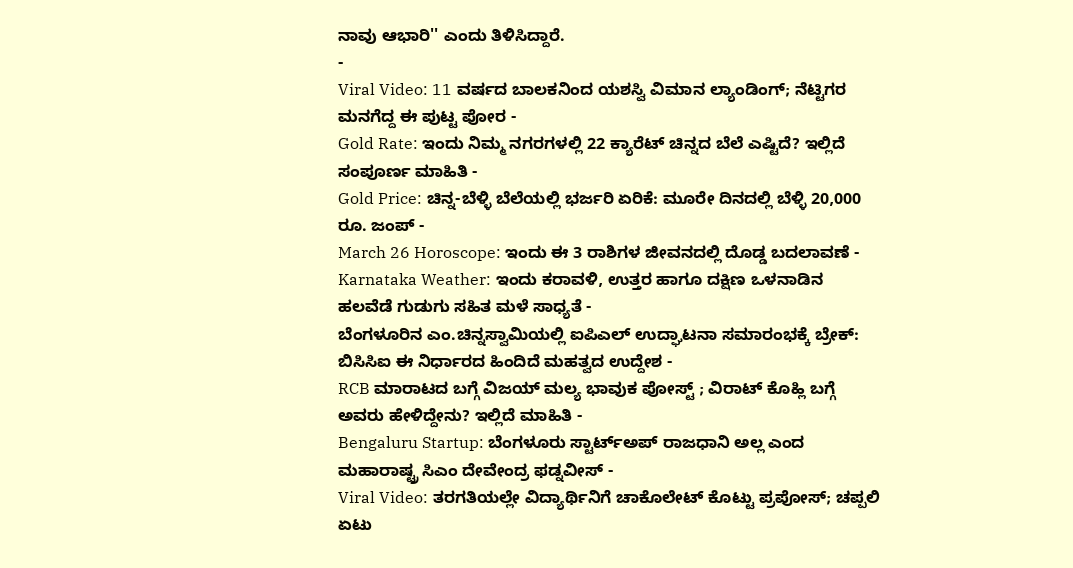ನಾವು ಆಭಾರಿ'' ಎಂದು ತಿಳಿಸಿದ್ದಾರೆ.
-
Viral Video: 11 ವರ್ಷದ ಬಾಲಕನಿಂದ ಯಶಸ್ವಿ ವಿಮಾನ ಲ್ಯಾಂಡಿಂಗ್; ನೆಟ್ಟಿಗರ ಮನಗೆದ್ದ ಈ ಪುಟ್ಟ ಪೋರ -
Gold Rate: ಇಂದು ನಿಮ್ಮ ನಗರಗಳಲ್ಲಿ 22 ಕ್ಯಾರೆಟ್ ಚಿನ್ನದ ಬೆಲೆ ಎಷ್ಟಿದೆ? ಇಲ್ಲಿದೆ ಸಂಪೂರ್ಣ ಮಾಹಿತಿ -
Gold Price: ಚಿನ್ನ-ಬೆಳ್ಳಿ ಬೆಲೆಯಲ್ಲಿ ಭರ್ಜರಿ ಏರಿಕೆ: ಮೂರೇ ದಿನದಲ್ಲಿ ಬೆಳ್ಳಿ 20,000 ರೂ. ಜಂಪ್ -
March 26 Horoscope: ಇಂದು ಈ 3 ರಾಶಿಗಳ ಜೀವನದಲ್ಲಿ ದೊಡ್ಡ ಬದಲಾವಣೆ -
Karnataka Weather: ಇಂದು ಕರಾವಳಿ, ಉತ್ತರ ಹಾಗೂ ದಕ್ಷಿಣ ಒಳನಾಡಿನ ಹಲವೆಡೆ ಗುಡುಗು ಸಹಿತ ಮಳೆ ಸಾಧ್ಯತೆ -
ಬೆಂಗಳೂರಿನ ಎಂ.ಚಿನ್ನಸ್ವಾಮಿಯಲ್ಲಿ ಐಪಿಎಲ್ ಉದ್ಘಾಟನಾ ಸಮಾರಂಭಕ್ಕೆ ಬ್ರೇಕ್: ಬಿಸಿಸಿಐ ಈ ನಿರ್ಧಾರದ ಹಿಂದಿದೆ ಮಹತ್ವದ ಉದ್ದೇಶ -
RCB ಮಾರಾಟದ ಬಗ್ಗೆ ವಿಜಯ್ ಮಲ್ಯ ಭಾವುಕ ಪೋಸ್ಟ್ ; ವಿರಾಟ್ ಕೊಹ್ಲಿ ಬಗ್ಗೆ ಅವರು ಹೇಳಿದ್ದೇನು? ಇಲ್ಲಿದೆ ಮಾಹಿತಿ -
Bengaluru Startup: ಬೆಂಗಳೂರು ಸ್ಟಾರ್ಟ್ಅಪ್ ರಾಜಧಾನಿ ಅಲ್ಲ ಎಂದ ಮಹಾರಾಷ್ಟ್ರ ಸಿಎಂ ದೇವೇಂದ್ರ ಫಡ್ನವೀಸ್ -
Viral Video: ತರಗತಿಯಲ್ಲೇ ವಿದ್ಯಾರ್ಥಿನಿಗೆ ಚಾಕೊಲೇಟ್ ಕೊಟ್ಟು ಪ್ರಪೋಸ್; ಚಪ್ಪಲಿ ಏಟು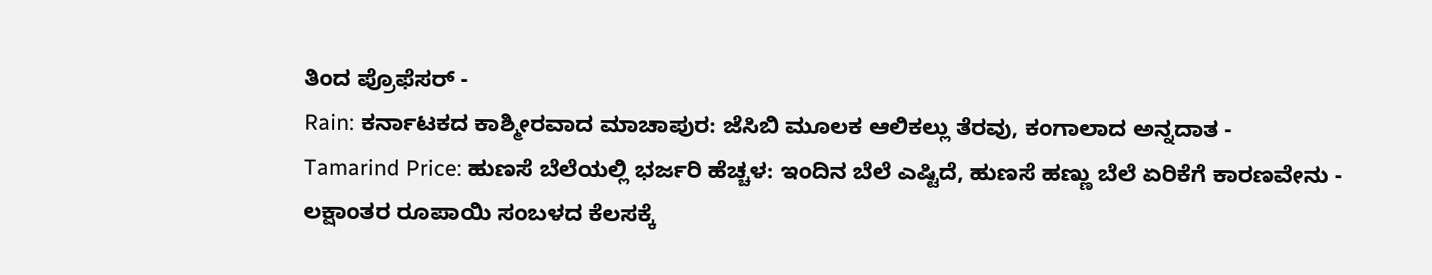ತಿಂದ ಪ್ರೊಫೆಸರ್ -
Rain: ಕರ್ನಾಟಕದ ಕಾಶ್ಮೀರವಾದ ಮಾಚಾಪುರ: ಜೆಸಿಬಿ ಮೂಲಕ ಆಲಿಕಲ್ಲು ತೆರವು, ಕಂಗಾಲಾದ ಅನ್ನದಾತ -
Tamarind Price: ಹುಣಸೆ ಬೆಲೆಯಲ್ಲಿ ಭರ್ಜರಿ ಹೆಚ್ಚಳ: ಇಂದಿನ ಬೆಲೆ ಎಷ್ಟಿದೆ, ಹುಣಸೆ ಹಣ್ಣು ಬೆಲೆ ಏರಿಕೆಗೆ ಕಾರಣವೇನು -
ಲಕ್ಷಾಂತರ ರೂಪಾಯಿ ಸಂಬಳದ ಕೆಲಸಕ್ಕೆ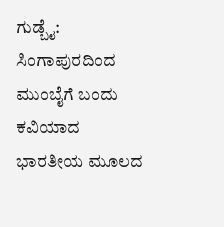ಗುಡ್ಬೈ: ಸಿಂಗಾಪುರದಿಂದ ಮುಂಬೈಗೆ ಬಂದು ಕವಿಯಾದ ಭಾರತೀಯ ಮೂಲದ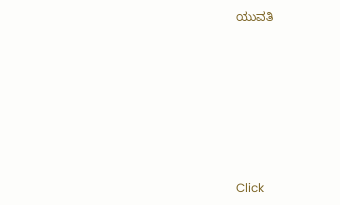ಯುವತಿ












Click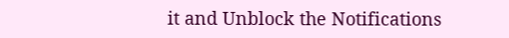it and Unblock the Notifications